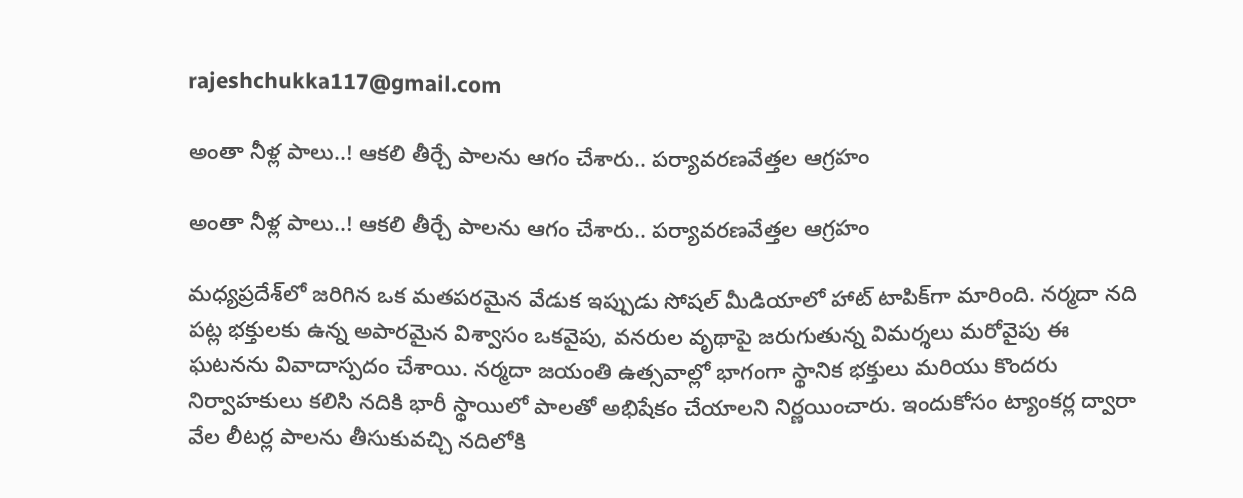rajeshchukka117@gmail.com

అంతా నీళ్ల పాలు..! ఆకలి తీర్చే పాలను ఆగం చేశారు.. పర్యావరణవేత్తల ఆగ్రహం

అంతా నీళ్ల పాలు..! ఆకలి తీర్చే పాలను ఆగం చేశారు.. పర్యావరణవేత్తల ఆగ్రహం

మధ్యప్రదేశ్‌లో జరిగిన ఒక మతపరమైన వేడుక ఇప్పుడు సోషల్ మీడియాలో హాట్ టాపిక్‌గా మారింది. నర్మదా నది పట్ల భక్తులకు ఉన్న అపారమైన విశ్వాసం ఒకవైపు, వనరుల వృథాపై జరుగుతున్న విమర్శలు మరోవైపు ఈ ఘటనను వివాదాస్పదం చేశాయి. నర్మదా జయంతి ఉత్సవాల్లో భాగంగా స్థానిక భక్తులు మరియు కొందరు నిర్వాహకులు కలిసి నదికి భారీ స్థాయిలో పాలతో అభిషేకం చేయాలని నిర్ణయించారు. ఇందుకోసం ట్యాంకర్ల ద్వారా వేల లీటర్ల పాలను తీసుకువచ్చి నదిలోకి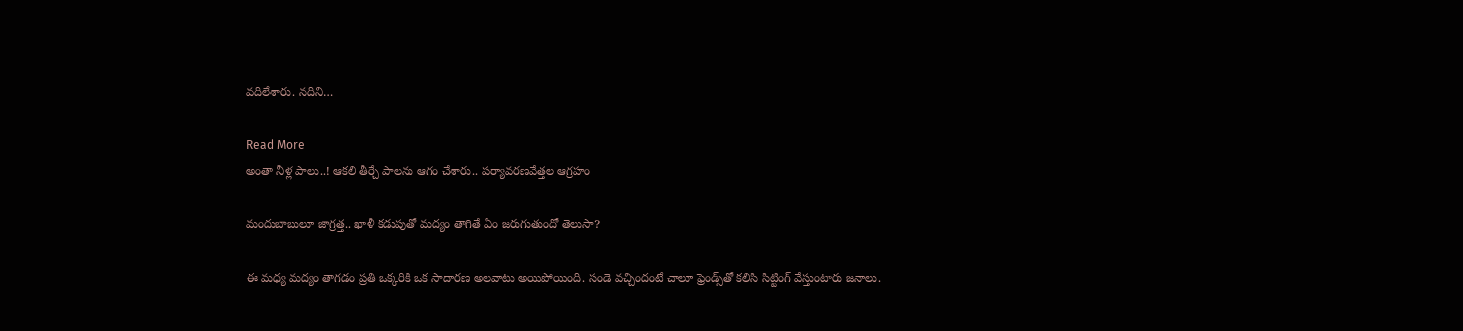వదిలేశారు. నదిని…

Read More
అంతా నీళ్ల పాలు..! ఆకలి తీర్చే పాలను ఆగం చేశారు.. పర్యావరణవేత్తల ఆగ్రహం

మందుబాబులూ జాగ్రత్త.. ఖాళీ కడుపుతో మద్యం తాగితే ఏం జరుగుతుందో తెలుసా?

ఈ మధ్య మద్యం తాగడం ప్రతి ఒక్కరికి ఒక సాదారణ అలవాటు అయిపోయింది. సండె వచ్చిందంటే చాలూ ఫ్రెండ్స్‌తో కలిసి సిట్టింగ్‌ వేస్తుంటారు జనాలు.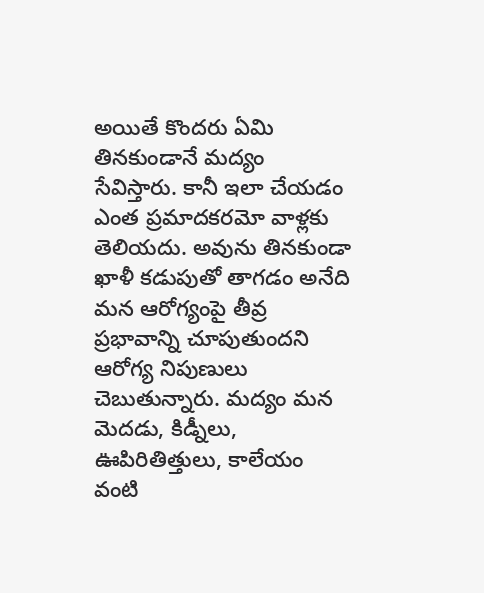అయితే కొందరు ఏమి తినకుండానే మద్యం సేవిస్తారు. కానీ ఇలా చేయడం ఎంత ప్రమాదకరమో వాళ్లకు తెలియదు. అవును తినకుండా ఖాళీ కడుపుతో తాగడం అనేది మన ఆరోగ్యంపై తీవ్ర ప్రభావాన్ని చూపుతుందని ఆరోగ్య నిపుణులు చెబుతున్నారు. మద్యం మన మెదడు, కిడ్నీలు, ఊపిరితిత్తులు, కాలేయం వంటి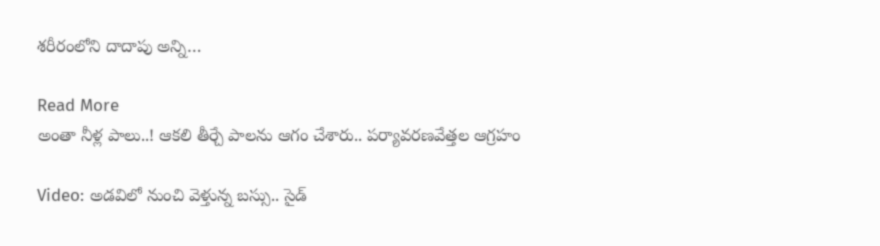శరీరంలోని దాదాపు అన్ని…

Read More
అంతా నీళ్ల పాలు..! ఆకలి తీర్చే పాలను ఆగం చేశారు.. పర్యావరణవేత్తల ఆగ్రహం

Video: అడవిలో నుంచి వెళ్తున్న బస్సు.. సైడ్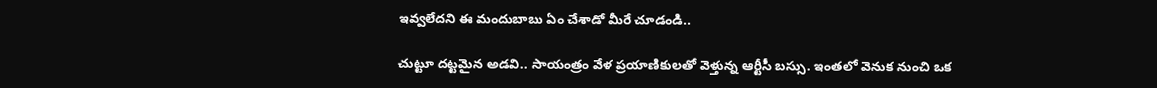ఇవ్వలేదని ఈ మందుబాబు ఏం చేశాడో మీరే చూడండి..

చుట్టూ దట్టమైన అడవి.. సాయంత్రం వేళ ప్రయాణికులతో వెళ్తున్న ఆర్టీసీ బస్సు. ఇంతలో వెనుక నుంచి ఒక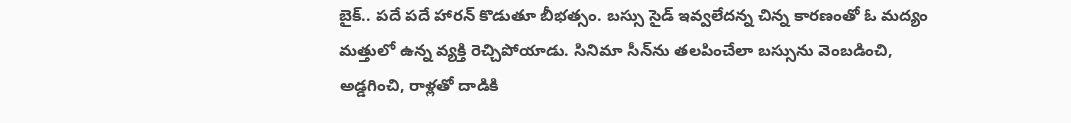బైక్.. పదే పదే హారన్ కొడుతూ బీభత్సం. బస్సు సైడ్ ఇవ్వలేదన్న చిన్న కారణంతో ఓ మద్యం మత్తులో ఉన్న వ్యక్తి రెచ్చిపోయాడు. సినిమా సీన్‌ను తలపించేలా బస్సును వెంబడించి, అడ్డగించి, రాళ్లతో దాడికి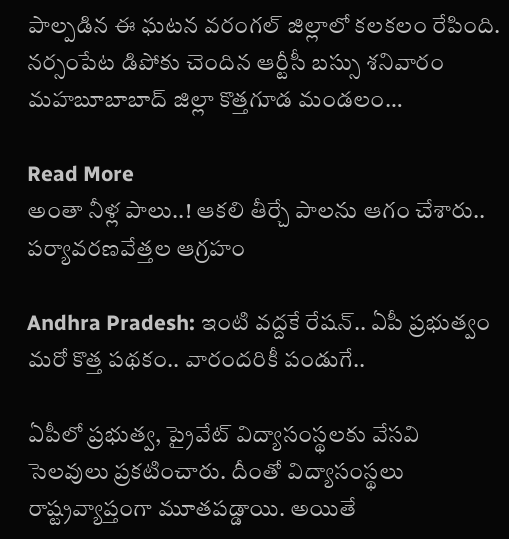పాల్పడిన ఈ ఘటన వరంగల్ జిల్లాలో కలకలం రేపింది. నర్సంపేట డిపోకు చెందిన ఆర్టీసీ బస్సు శనివారం మహబూబాబాద్ జిల్లా కొత్తగూడ మండలం…

Read More
అంతా నీళ్ల పాలు..! ఆకలి తీర్చే పాలను ఆగం చేశారు.. పర్యావరణవేత్తల ఆగ్రహం

Andhra Pradesh: ఇంటి వద్దకే రేషన్.. ఏపీ ప్రభుత్వం మరో కొత్త పథకం.. వారందరికీ పండుగే..

ఏపీలో ప్రభుత్వ, ప్రైవేట్ విద్యాసంస్థలకు వేసవి సెలవులు ప్రకటించారు. దీంతో విద్యాసంస్థలు రాష్ట్రవ్యాప్తంగా మూతపడ్డాయి. అయితే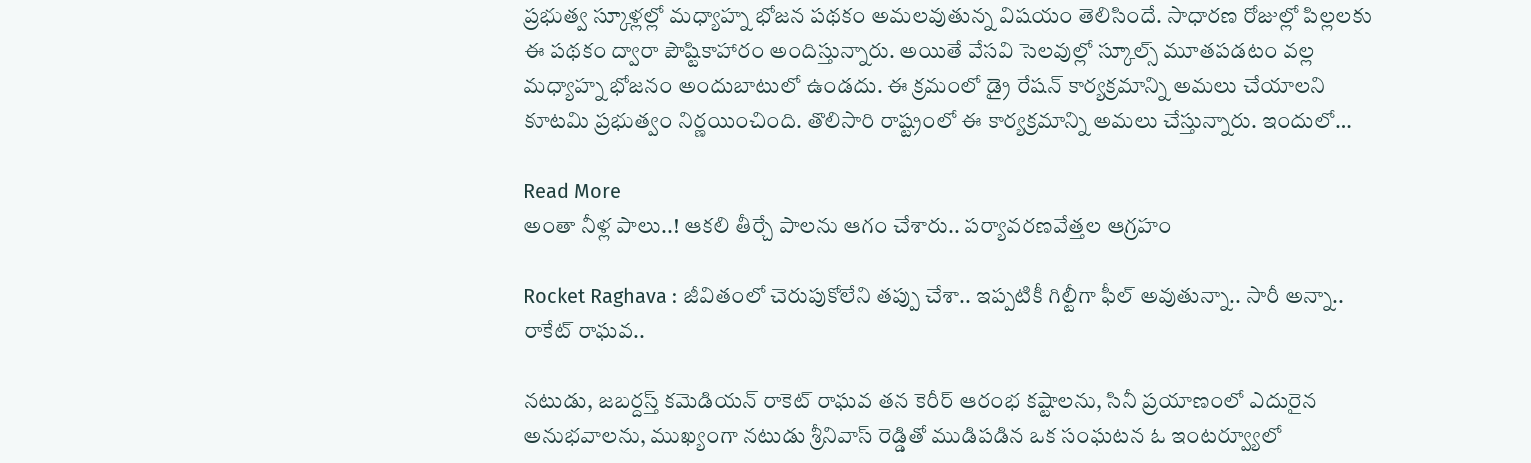ప్రభుత్వ స్కూళ్లల్లో మధ్యాహ్న భోజన పథకం అమలవుతున్న విషయం తెలిసిందే. సాధారణ రోజుల్లో పిల్లలకు ఈ పథకం ద్వారా పౌష్టికాహారం అందిస్తున్నారు. అయితే వేసవి సెలవుల్లో స్కూల్స్ మూతపడటం వల్ల మధ్యాహ్న భోజనం అందుబాటులో ఉండదు. ఈ క్రమంలో డ్రై రేషన్ కార్యక్రమాన్ని అమలు చేయాలని కూటమి ప్రభుత్వం నిర్ణయించింది. తొలిసారి రాష్ట్రంలో ఈ కార్యక్రమాన్ని అమలు చేస్తున్నారు. ఇందులో…

Read More
అంతా నీళ్ల పాలు..! ఆకలి తీర్చే పాలను ఆగం చేశారు.. పర్యావరణవేత్తల ఆగ్రహం

Rocket Raghava : జీవితంలో చెరుపుకోలేని తప్పు చేశా.. ఇప్పటికీ గిల్టీగా ఫీల్ అవుతున్నా.. సారీ అన్నా.. రాకేట్ రాఘవ..

నటుడు, జబర్దస్త్ కమెడియన్ రాకెట్ రాఘవ తన కెరీర్ ఆరంభ కష్టాలను, సినీ ప్రయాణంలో ఎదురైన అనుభవాలను, ముఖ్యంగా నటుడు శ్రీనివాస్ రెడ్డితో ముడిపడిన ఒక సంఘటన ఓ ఇంటర్వ్యూలో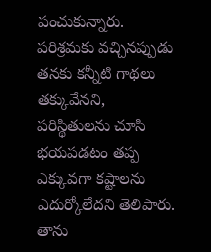పంచుకున్నారు. పరిశ్రమకు వచ్చినప్పుడు తనకు కన్నీటి గాథలు తక్కువేనని, పరిస్థితులను చూసి భయపడటం తప్ప ఎక్కువగా కష్టాలను ఎదుర్కోలేదని తెలిపారు. తాను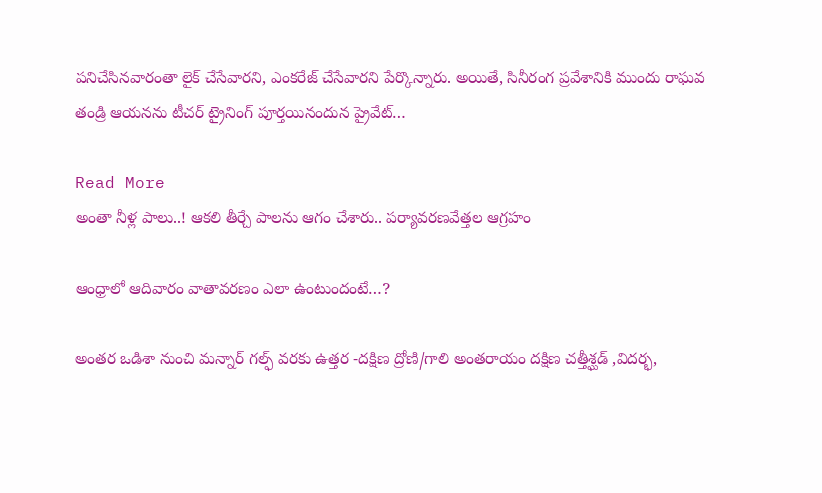పనిచేసినవారంతా లైక్ చేసేవారని, ఎంకరేజ్ చేసేవారని పేర్కొన్నారు. అయితే, సినీరంగ ప్రవేశానికి ముందు రాఘవ తండ్రి ఆయనను టీచర్ ట్రైనింగ్ పూర్తయినందున ప్రైవేట్…

Read More
అంతా నీళ్ల పాలు..! ఆకలి తీర్చే పాలను ఆగం చేశారు.. పర్యావరణవేత్తల ఆగ్రహం

ఆంధ్రాలో ఆదివారం వాతావరణం ఎలా ఉంటుందంటే…?

అంతర ఒడిశా నుంచి మన్నార్ గల్ఫ్ వరకు ఉత్తర -దక్షిణ ద్రోణి/గాలి అంతరాయం దక్షిణ చత్తీశ్ఘడ్ ,విదర్భ,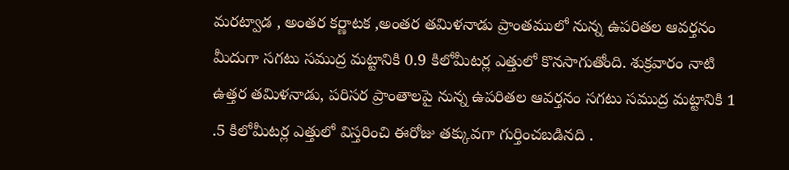మరట్వాడ , అంతర కర్ణాటక ,అంతర తమిళనాడు ప్రాంతములో నున్న ఉపరితల ఆవర్తనం మీదుగా సగటు సముద్ర మట్టానికి 0.9 కిలోమీటర్ల ఎత్తులో కొనసాగుతోంది. శుక్రవారం నాటి ఉత్తర తమిళనాడు, పరిసర ప్రాంతాలపై నున్న ఉపరితల ఆవర్తనం సగటు సముద్ర మట్టానికి 1 .5 కిలోమీటర్ల ఎత్తులో విస్తరించి ఈరోజు తక్కువగా గుర్తించబడినది .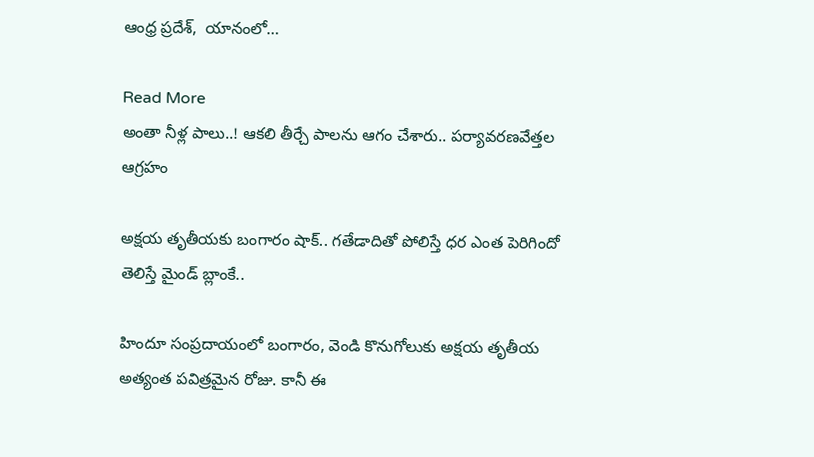ఆంధ్ర ప్రదేశ్,  యానంలో…

Read More
అంతా నీళ్ల పాలు..! ఆకలి తీర్చే పాలను ఆగం చేశారు.. పర్యావరణవేత్తల ఆగ్రహం

అక్షయ తృతీయకు బంగారం షాక్.. గతేడాదితో పోలిస్తే ధర ఎంత పెరిగిందో తెలిస్తే మైండ్ బ్లాంకే..

హిందూ సంప్రదాయంలో బంగారం, వెండి కొనుగోలుకు అక్షయ తృతీయ అత్యంత పవిత్రమైన రోజు. కానీ ఈ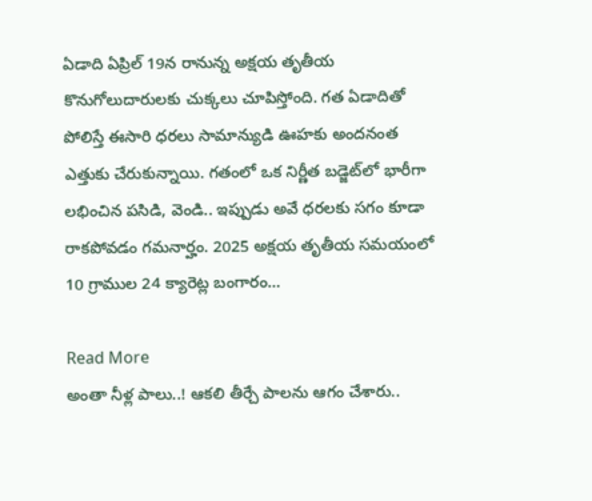ఏడాది ఏప్రిల్ 19న రానున్న అక్షయ తృతీయ కొనుగోలుదారులకు చుక్కలు చూపిస్తోంది. గత ఏడాదితో పోలిస్తే ఈసారి ధరలు సామాన్యుడి ఊహకు అందనంత ఎత్తుకు చేరుకున్నాయి. గతంలో ఒక నిర్ణీత బడ్జెట్‌లో భారీగా లభించిన పసిడి, వెండి.. ఇప్పుడు అవే ధరలకు సగం కూడా రాకపోవడం గమనార్హం. 2025 అక్షయ తృతీయ సమయంలో 10 గ్రాముల 24 క్యారెట్ల బంగారం…

Read More
అంతా నీళ్ల పాలు..! ఆకలి తీర్చే పాలను ఆగం చేశారు..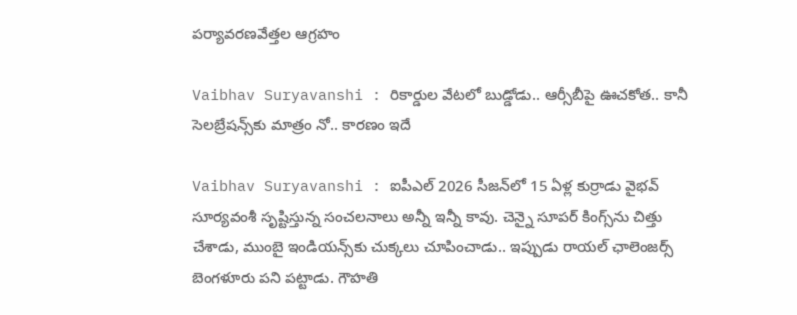పర్యావరణవేత్తల ఆగ్రహం

Vaibhav Suryavanshi : రికార్డుల వేటలో బుడ్డోడు.. ఆర్సీబీపై ఊచకోత.. కానీ సెలబ్రేషన్స్‌కు మాత్రం నో.. కారణం ఇదే

Vaibhav Suryavanshi : ఐపీఎల్ 2026 సీజన్‌లో 15 ఏళ్ల కుర్రాడు వైభవ్ సూర్యవంశీ సృష్టిస్తున్న సంచలనాలు అన్నీ ఇన్నీ కావు. చెన్నై సూపర్ కింగ్స్‌ను చిత్తు చేశాడు, ముంబై ఇండియన్స్‌కు చుక్కలు చూపించాడు.. ఇప్పుడు రాయల్ ఛాలెంజర్స్ బెంగళూరు పని పట్టాడు. గౌహతి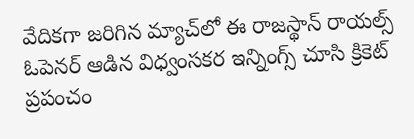వేదికగా జరిగిన మ్యాచ్‌లో ఈ రాజస్థాన్ రాయల్స్ ఓపెనర్ ఆడిన విధ్వంసకర ఇన్నింగ్స్ చూసి క్రికెట్ ప్రపంచం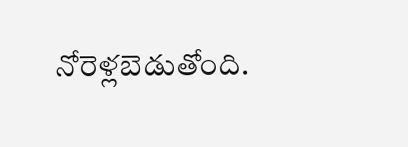నోరెళ్లబెడుతోంది.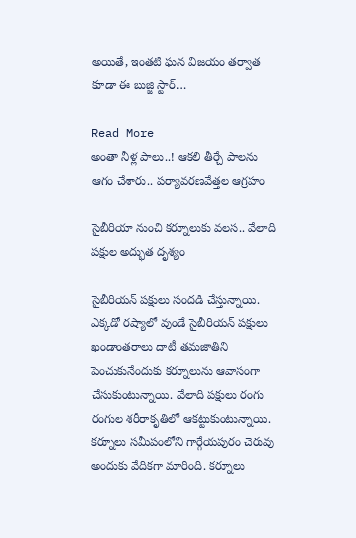అయితే, ఇంతటి ఘన విజయం తర్వాత కూడా ఈ బుజ్జి స్టార్…

Read More
అంతా నీళ్ల పాలు..! ఆకలి తీర్చే పాలను ఆగం చేశారు.. పర్యావరణవేత్తల ఆగ్రహం

సైబీరియా నుంచి కర్నూలుకు వలస.. వేలాది పక్షుల అద్భుత దృశ్యం

సైబీరియన్ పక్షులు సందడి చేస్తున్నాయి. ఎక్కడో రష్యాలో వుండే సైబీరియన్ పక్షులు ఖండాంతరాలు దాటీ తమజాతిని పెంచుకునేందుకు కర్నూలును ఆవాసంగా చేసుకుంటున్నాయి. వేలాది పక్షులు రంగు రంగుల శరీరాకృతిలో ఆకట్టుకుంటున్నాయి. కర్నూలు సమీపంలోని గార్గేయపురం చెరువు అందుకు వేదికగా మారింది. కర్నూలు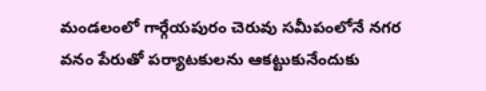మండలంలో గార్గేయపురం చెరువు సమీపంలోనే నగర వనం పేరుతో పర్యాటకులను ఆకట్టుకునేందుకు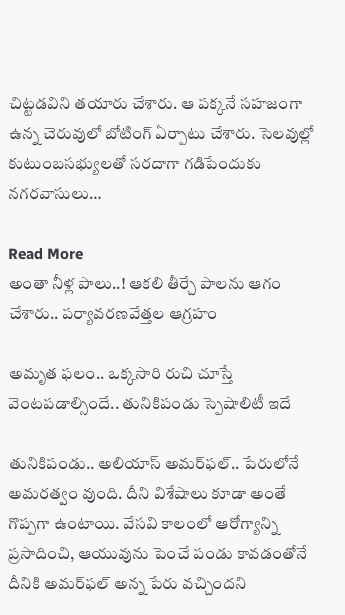చిట్టడవిని తయారు చేశారు. ఆ పక్కనే సహజంగా ఉన్న చెరువులో బోటింగ్ ఏర్పాటు చేశారు. సెలవుల్లో కుటుంబసభ్యులతో సరదాగా గడిపేందుకు నగరవాసులు…

Read More
అంతా నీళ్ల పాలు..! ఆకలి తీర్చే పాలను ఆగం చేశారు.. పర్యావరణవేత్తల ఆగ్రహం

అమృత ఫలం.. ఒక్కసారి రుచి చూస్తే వెంటపడాల్సిందే.. తునికిపండు స్పెషాలిటీ ఇదే

తునికిపండు.. అలియాస్ అమర్‌ఫల్‌.. పేరులోనే అమరత్వం వుంది. దీని విశేషాలు కూడా అంతే గొప్పగా ఉంటాయి. వేసవి కాలంలో ఆరోగ్యాన్ని ప్రసాదించి, ఆయువును పెంచే పండు కావడంతోనే దీనికి అమర్‌ఫల్‌ అన్న పేరు వచ్చిందని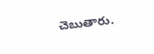చెబుతారు.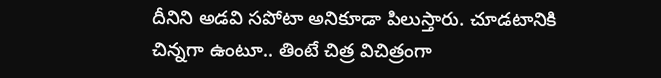దీనిని అడవి సపోటా అనికూడా పిలుస్తారు. చూడటానికి చిన్నగా ఉంటూ.. తింటే చిత్ర విచిత్రంగా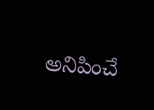అనిపించే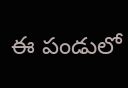ఈ పండులో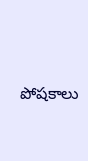పోషకాలు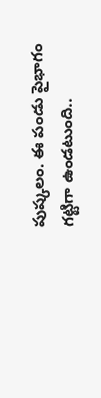పుష్కలం. ఈ పండు పైభాగం గట్టిగా ఉండటుంది..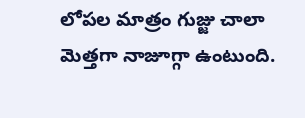లోపల మాత్రం గుజ్జు చాలా మెత్తగా నాజూగ్గా ఉంటుంది.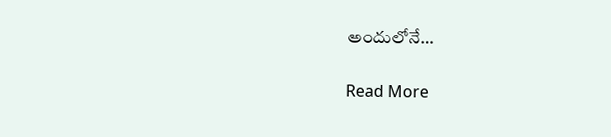అందులోనే…

Read More